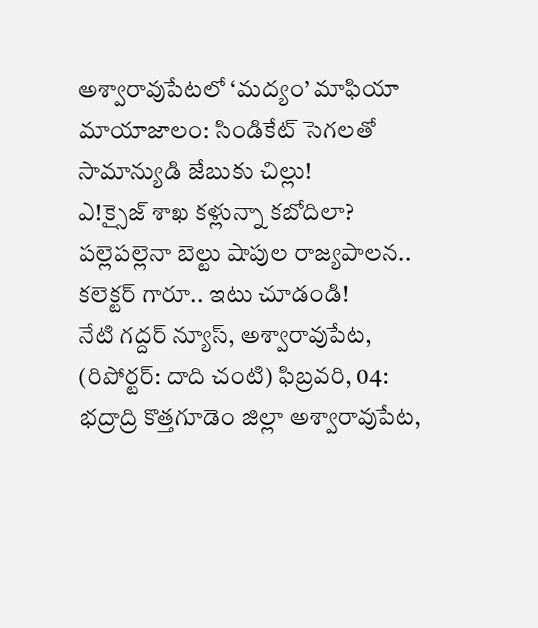అశ్వారావుపేటలో ‘మద్యం’ మాఫియా మాయాజాలం: సిండికేట్ సెగలతో సామాన్యుడి జేబుకు చిల్లు!
ఎ!క్సైజ్ శాఖ కళ్లున్నా కబోదిలా? పల్లెపల్లెనా బెల్టు షాపుల రాజ్యపాలన.. కలెక్టర్ గారూ.. ఇటు చూడండి!
నేటి గద్దర్ న్యూస్, అశ్వారావుపేట, (రిపోర్టర్: దాది చంటి) ఫిబ్రవరి, 04: భద్రాద్రి కొత్తగూడెం జిల్లా అశ్వారావుపేట,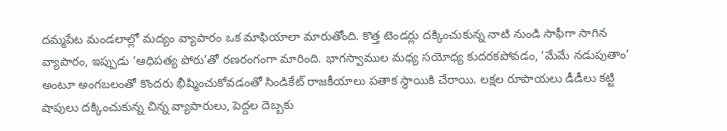దమ్మపేట మండలాల్లో మద్యం వ్యాపారం ఒక మాఫియాలా మారుతోంది. కొత్త టెండర్లు దక్కించుకున్న నాటి నుండి సాఫీగా సాగిన వ్యాపారం, ఇప్పుడు ‘ఆధిపత్య పోరు’తో రణరంగంగా మారింది. భాగస్వాముల మధ్య సయోధ్య కుదరకపోవడం, ‘మేమే నడుపుతాం’ అంటూ అంగబలంతో కొందరు భీష్మించుకోవడంతో సిండికేట్ రాజకీయాలు పతాక స్థాయికి చేరాయి. లక్షల రూపాయలు డీడీలు కట్టి షాపులు దక్కించుకున్న చిన్న వ్యాపారులు, పెద్దల దెబ్బకు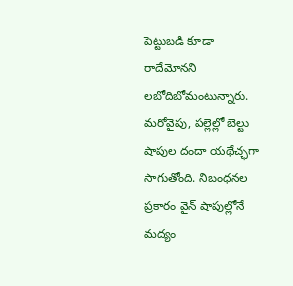పెట్టుబడి కూడా రాదేమోనని లబోదిబోమంటున్నారు. మరోవైపు, పల్లెల్లో బెల్టు షాపుల దందా యథేచ్ఛగా సాగుతోంది. నిబంధనల ప్రకారం వైన్ షాపుల్లోనే మద్యం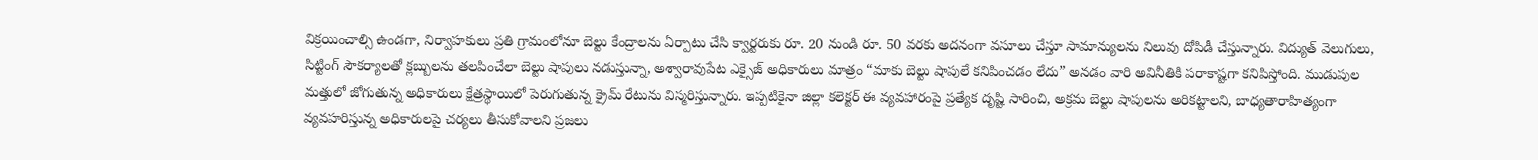విక్రయించాల్సి ఉండగా, నిర్వాహకులు ప్రతి గ్రామంలోనూ బెల్టు కేంద్రాలను ఏర్పాటు చేసి క్వార్టరుకు రూ. 20 నుండి రూ. 50 వరకు అదనంగా వసూలు చేస్తూ సామాన్యులను నిలువు దోపిడీ చేస్తున్నారు. విద్యుత్ వెలుగులు, సిట్టింగ్ సౌకర్యాలతో క్లబ్బులను తలపించేలా బెల్టు షాపులు నడుస్తున్నా, అశ్వారావుపేట ఎక్సైజ్ అధికారులు మాత్రం “మాకు బెల్టు షాపులే కనిపించడం లేదు” అనడం వారి అవినీతికి పరాకాష్టగా కనిపిస్తోంది. ముడుపుల మత్తులో జోగుతున్న అధికారులు క్షేత్రస్థాయిలో పెరుగుతున్న క్రైమ్ రేటును విస్మరిస్తున్నారు. ఇప్పటికైనా జిల్లా కలెక్టర్ ఈ వ్యవహారంపై ప్రత్యేక దృష్టి సారించి, అక్రమ బెల్టు షాపులను అరికట్టాలని, బాధ్యతారాహిత్యంగా వ్యవహరిస్తున్న అధికారులపై చర్యలు తీసుకోవాలని ప్రజలు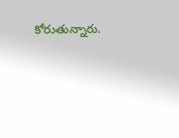కోరుతున్నారు.